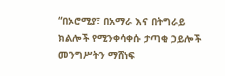“በኦሮሚያ፣ በአማራ እና በትግራይ ክልሎች የሚንቀሳቀሱ ታጣቂ ኃይሎች መንግሥትን ማሸነፍ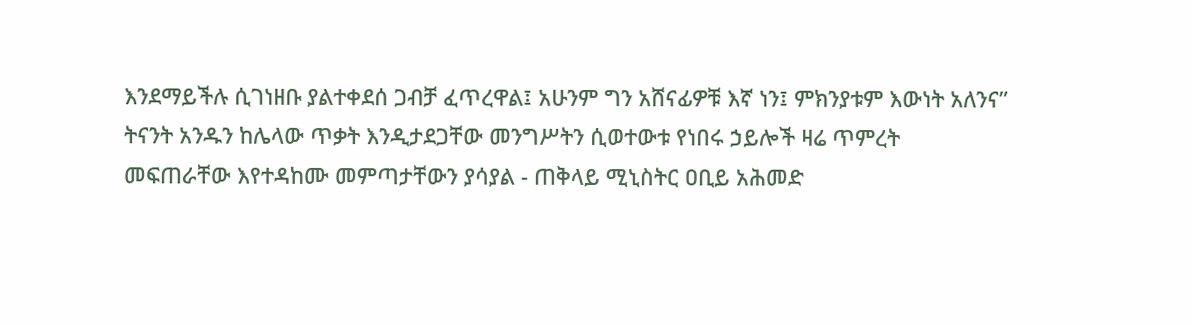እንደማይችሉ ሲገነዘቡ ያልተቀደሰ ጋብቻ ፈጥረዋል፤ አሁንም ግን አሸናፊዎቹ እኛ ነን፤ ምክንያቱም እውነት አለንና”
ትናንት አንዱን ከሌላው ጥቃት እንዲታደጋቸው መንግሥትን ሲወተውቱ የነበሩ ኃይሎች ዛሬ ጥምረት መፍጠራቸው እየተዳከሙ መምጣታቸውን ያሳያል - ጠቅላይ ሚኒስትር ዐቢይ አሕመድ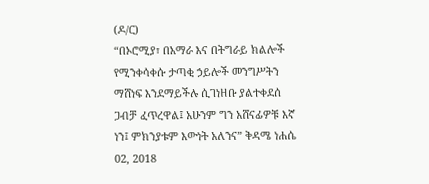(ዶ/ር)
“በኦሮሚያ፣ በአማራ እና በትግራይ ክልሎች የሚንቀሳቀሱ ታጣቂ ኃይሎች መንግሥትን ማሸነፍ እንደማይችሉ ሲገነዘቡ ያልተቀደሰ ጋብቻ ፈጥረዋል፤ አሁንም ግን አሸናፊዎቹ እኛ ነን፤ ምክንያቱም እውነት አለንና” ቅዳሜ ነሐሴ 02, 2018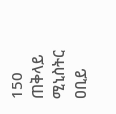150 ጠቅላይ ሚኒስትር ዐቢይ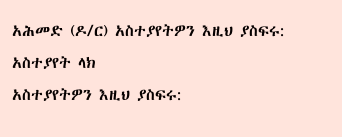አሕመድ (ዶ/ር) አስተያየትዎን እዚህ ያስፍሩ: አስተያየት ላክ
አስተያየትዎን እዚህ ያስፍሩ: